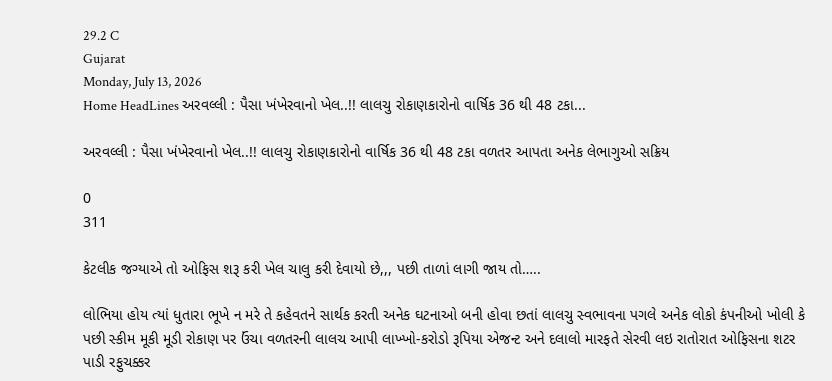29.2 C
Gujarat
Monday, July 13, 2026
Home HeadLines અરવલ્લી : પૈસા ખંખેરવાનો ખેલ..!! લાલચુ રોકાણકારોનો વાર્ષિક 36 થી 48 ટકા...

અરવલ્લી : પૈસા ખંખેરવાનો ખેલ..!! લાલચુ રોકાણકારોનો વાર્ષિક 36 થી 48 ટકા વળતર આપતા અનેક લેભાગુઓ સક્રિય

0
311

કેટલીક જગ્યાએ તો ઓફિસ શરૂ કરી ખેલ ચાલુ કરી દેવાયો છે,,, પછી તાળાં લાગી જાય તો…..

લોભિયા હોય ત્યાં ધુતારા ભૂખે ન મરે તે કહેવતને સાર્થક કરતી અનેક ઘટનાઓ બની હોવા છતાં લાલચુ સ્વભાવના પગલે અનેક લોકો કંપનીઓ ખોલી કે પછી સ્કીમ મૂકી મૂડી રોકાણ પર ઉંચા વળતરની લાલચ આપી લાખ્ખો-કરોડો રૂપિયા એજન્ટ અને દલાલો મારફતે સેરવી લઇ રાતોરાત ઓફિસના શટર પાડી રફુચક્કર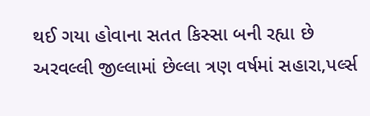થઈ ગયા હોવાના સતત કિસ્સા બની રહ્યા છે અરવલ્લી જીલ્લામાં છેલ્લા ત્રણ વર્ષમાં સહારા,પર્લ્સ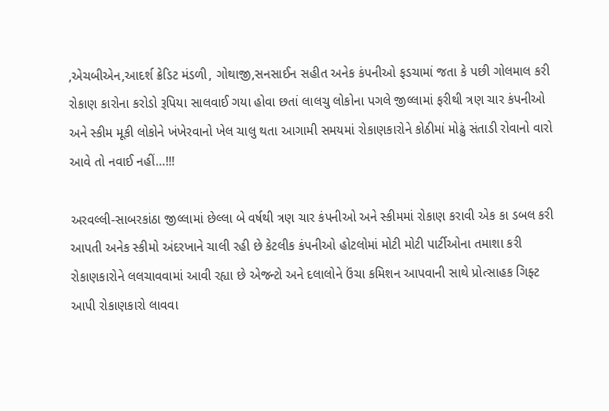,એચબીએન,આદર્શ ક્રેડિટ મંડળી, ગોથાજી,સનસાઈન સહીત અનેક કંપનીઓ ફડચામાં જતા કે પછી ગોલમાલ કરી રોકાણ કારોના કરોડો રૂપિયા સાલવાઈ ગયા હોવા છતાં લાલચુ લોકોના પગલે જીલ્લામાં ફરીથી ત્રણ ચાર કંપનીઓ અને સ્કીમ મૂકી લોકોને ખંખેરવાનો ખેલ ચાલુ થતા આગામી સમયમાં રોકાણકારોને કોઠીમાં મોઢું સંતાડી રોવાનો વારો આવે તો નવાઈ નહીં…!!!

અરવલ્લી-સાબરકાંઠા જીલ્લામાં છેલ્લા બે વર્ષથી ત્રણ ચાર કંપનીઓ અને સ્કીમમાં રોકાણ કરાવી એક કા ડબલ કરી આપતી અનેક સ્કીમો અંદરખાને ચાલી રહી છે કેટલીક કંપનીઓ હોટલોમાં મોટી મોટી પાર્ટીઓના તમાશા કરી રોકાણકારોને લલચાવવામાં આવી રહ્યા છે એજન્ટો અને દલાલોને ઉંચા કમિશન આપવાની સાથે પ્રોત્સાહક ગિફ્ટ આપી રોકાણકારો લાવવા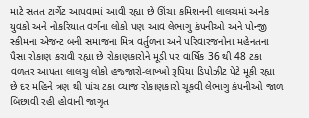માટે સતત ટાર્ગેટ આપવામાં આવી રહ્યા છે ઊંચા કમિશનની લાલચમાં અનેક યુવકો અને નોકરિયાત વર્ગના લોકો પણ આવ લેભાગુ કંપનીઓ અને પોન્જી સ્કીમના એજન્ટ બની સમાજના મિત્ર વર્તુળના અને પરિવારજનોના મહેનતના પૈસા રોકાણ કરાવી રહ્યા છે રોકાણકારોને મૂડી પર વાર્ષિક 36 થી 48 ટકા વળતર આપતા લાલચુ લોકો હજ્જારો-લાખ્ખો રૂપિયા ડિપોઝીટ પેટે મૂકી રહ્યા છે દર મહિને ત્રણ થી પાંચ ટકા વ્યાજ રોકાણકારો ચૂકવી લેભાગુ કંપનીઓ જાળ બિછાવી રહી હોવાની જાગૃત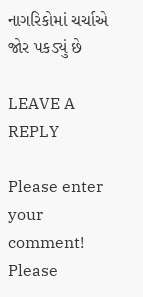નાગરિકોમાં ચર્ચાએ જોર પકડ્યું છે

LEAVE A REPLY

Please enter your comment!
Please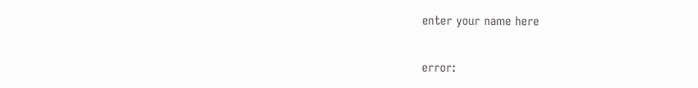enter your name here

error: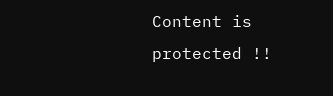Content is protected !!